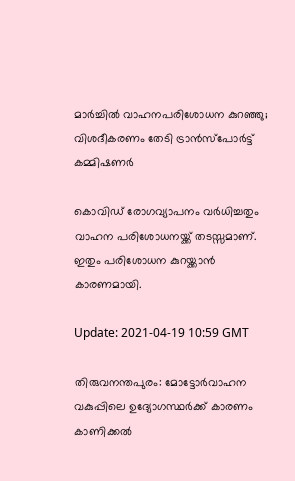മാര്‍ച്ചില്‍ വാഹനപരിശോധന കുറഞ്ഞു; വിശദീകരണം തേടി ട്രാന്‍സ്‌പോര്‍ട്ട് കമ്മിഷണര്‍

കൊവിഡ് രോഗവ്യാപനം വര്‍ധിച്ചതും വാഹന പരിശോധനയ്ക്ക് തടസ്സമാണ്. ഇതും പരിശോധന കുറയ്ക്കാന്‍ കാരണമായി.

Update: 2021-04-19 10:59 GMT

തിരുവനന്തപുരം: മോട്ടോര്‍വാഹന വകുപ്പിലെ ഉദ്യോഗസ്ഥര്‍ക്ക് കാരണം കാണിക്കല്‍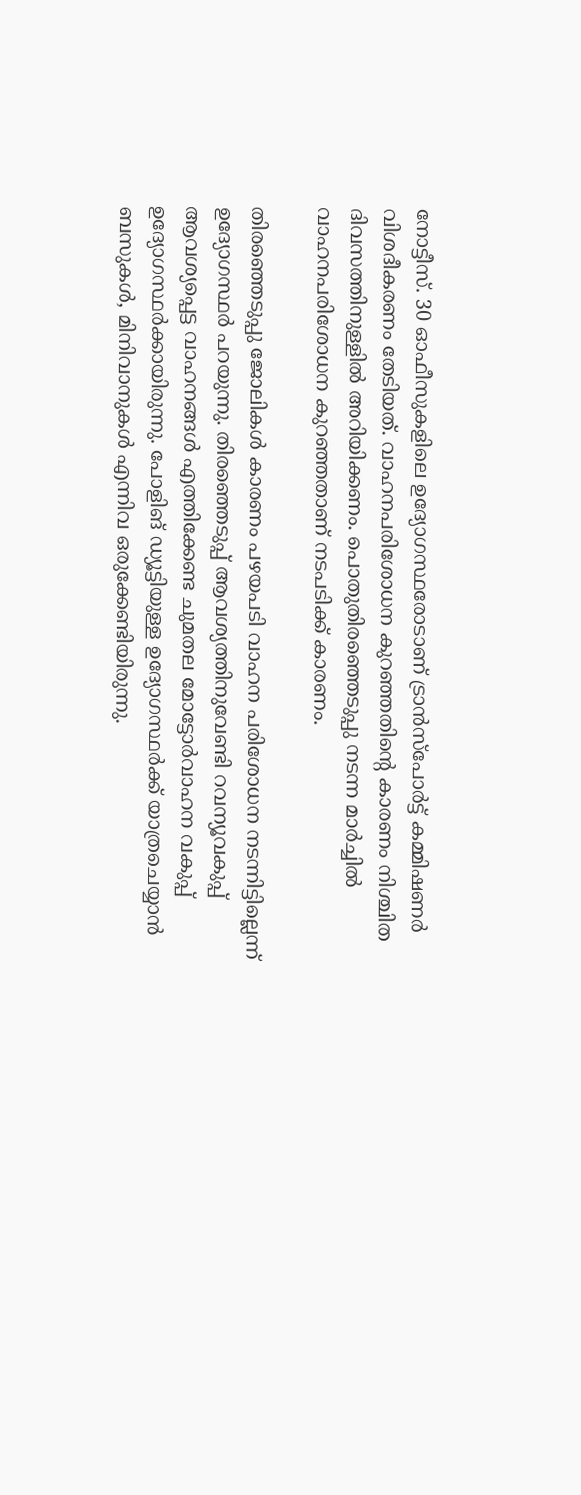നോട്ടീസ്. 30 ഓഫീസുകളിലെ ഉദ്യോഗസ്ഥരോടാണ് ട്രാന്‍സ്‌പോര്‍ട്ട് കമ്മിഷണര്‍ വിശദീകരണം തേടിയത്. വാഹനപരിശോധന കുറഞ്ഞതിന്റെ കാരണം നിശ്ചിത ദിവസത്തിനുള്ളില്‍ അറിയിക്കണം. പൊതുതിരഞ്ഞെടുപ്പു നടന്ന മാര്‍ച്ചില്‍ വാഹനപരിശോധന കുറഞ്ഞതാണ് നടപടിക്ക് കാരണം.

തിരഞ്ഞെടുപ്പു ജോലികള്‍ കാരണം പഴയപടി വാഹന പരിശോധന നടന്നിട്ടില്ലെന്ന് ഉദ്യോഗസ്ഥര്‍ പറയുന്നു. തിരഞ്ഞെടുപ്പ് ആവശ്യത്തിനുവേണ്ടി റവന്യൂവകുപ്പ് ആവശ്യപ്പെട്ട വാഹനങ്ങള്‍ എത്തിക്കേണ്ട ചുമതല മോട്ടോര്‍വാഹന വകുപ്പ് ഉദ്യോഗസ്ഥര്‍ക്കായിരുന്നു. പോളിങ് ഡ്യൂട്ടിയുള്ള ഉദ്യോഗസ്ഥര്‍ക്ക് യാത്രചെയ്യാന്‍ ബസുകള്‍, മിനിവാനുകള്‍ എന്നിവ ഒരുക്കേണ്ടിയിരുന്നു.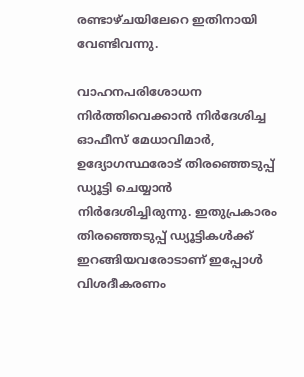രണ്ടാഴ്ചയിലേറെ ഇതിനായി വേണ്ടിവന്നു.

വാഹനപരിശോധന നിര്‍ത്തിവെക്കാന്‍ നിര്‍ദേശിച്ച ഓഫീസ് മേധാവിമാര്‍, ഉദ്യോഗസ്ഥരോട് തിരഞ്ഞെടുപ്പ് ഡ്യൂട്ടി ചെയ്യാന്‍ നിര്‍ദേശിച്ചിരുന്നു. ഇതുപ്രകാരം തിരഞ്ഞെടുപ്പ് ഡ്യൂട്ടികള്‍ക്ക് ഇറങ്ങിയവരോടാണ് ഇപ്പോള്‍ വിശദീകരണം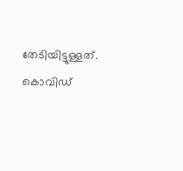തേടിയിട്ടുള്ളത്. കൊവിഡ്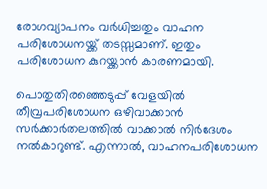രോഗവ്യാപനം വര്‍ധിച്ചതും വാഹന പരിശോധനയ്ക്ക് തടസ്സമാണ്. ഇതും പരിശോധന കുറയ്ക്കാന്‍ കാരണമായി.

പൊതുതിരഞ്ഞെടുപ്പ് വേളയില്‍ തീവ്രപരിശോധന ഒഴിവാക്കാന്‍ സര്‍ക്കാര്‍തലത്തില്‍ വാക്കാല്‍ നിര്‍ദേശം നല്‍കാറുണ്ട്. എന്നാല്‍, വാഹനപരിശോധന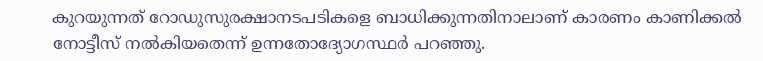കുറയുന്നത് റോഡുസുരക്ഷാനടപടികളെ ബാധിക്കുന്നതിനാലാണ് കാരണം കാണിക്കല്‍ നോട്ടീസ് നല്‍കിയതെന്ന് ഉന്നതോദ്യോഗസ്ഥര്‍ പറഞ്ഞു.